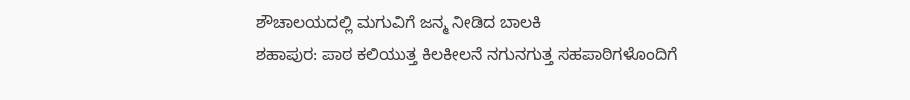ಶೌಚಾಲಯದಲ್ಲಿ ಮಗುವಿಗೆ ಜನ್ಮ ನೀಡಿದ ಬಾಲಕಿ
ಶಹಾಪುರ: ಪಾಠ ಕಲಿಯುತ್ತ ಕಿಲಕೀಲನೆ ನಗುನಗುತ್ತ ಸಹಪಾಠಿಗಳೊಂದಿಗೆ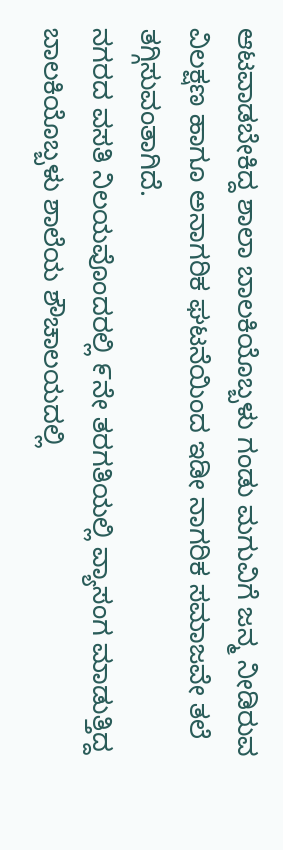ಆಟವಾಡಬೇಕಿದ್ದ ಶಾಲಾ ಬಾಲಕಿಯೊಬ್ಬಳು ಗಂಡು ಮಗುವಿಗೆ ಜನ್ಮ ನೀಡಿರುವ ವಿಲಕ್ಷಣ ಹಾಗೂ ಅನಾಗರಿಕ ಘಟನೆಯಿಂದ ಇಡೀ ನಾಗರಿಕ ಸಮಾಜವೇ ತಲೆ ತಗ್ಗಿಸುವಂತಾಗಿದೆ.
ನಗರದ ವಸತಿ ನಿಲಯವೊಂದರಲ್ಲಿ ೯ನೇ ತರಗತಿಯಲ್ಲಿ ವ್ಯಾಸಂಗ ಮಾಡುತ್ತಿದ್ದ ಬಾಲಕಿಯೊಬ್ಬಳು ಶಾಲೆಯ ಶೌಚಾಲಯದಲ್ಲಿ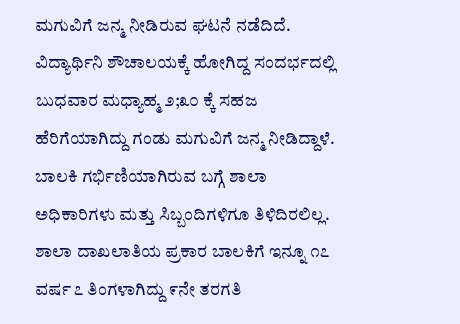ಮಗುವಿಗೆ ಜನ್ಮ ನೀಡಿರುವ ಘಟನೆ ನಡೆದಿದೆ. ವಿದ್ಯಾರ್ಥಿನಿ ಶೌಚಾಲಯಕ್ಕೆ ಹೋಗಿದ್ದ ಸಂದರ್ಭದಲ್ಲಿ ಬುಧವಾರ ಮಧ್ಯಾಹ್ಮ ೨;೩೦ ಕ್ಕೆ ಸಹಜ ಹೆರಿಗೆಯಾಗಿದ್ದು ಗಂಡು ಮಗುವಿಗೆ ಜನ್ಮ ನೀಡಿದ್ದಾಳೆ. ಬಾಲಕಿ ಗರ್ಭಿಣಿಯಾಗಿರುವ ಬಗ್ಗೆ ಶಾಲಾ ಅಧಿಕಾರಿಗಳು ಮತ್ತು ಸಿಬ್ಬಂದಿಗಳಿಗೂ ತಿಳಿದಿರಲಿಲ್ಲ.
ಶಾಲಾ ದಾಖಲಾತಿಯ ಪ್ರಕಾರ ಬಾಲಕಿಗೆ ಇನ್ನೂ ೧೭ ವರ್ಷ ೭ ತಿಂಗಳಾಗಿದ್ದು ೯ನೇ ತರಗತಿ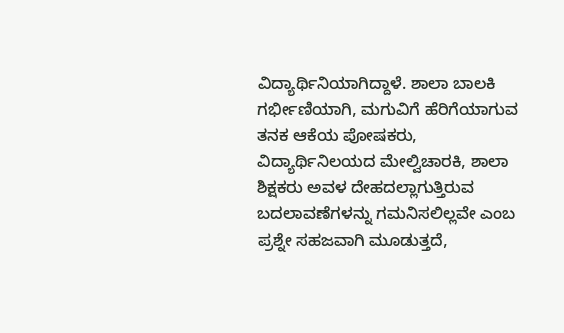ವಿದ್ಯಾರ್ಥಿನಿಯಾಗಿದ್ದಾಳೆ. ಶಾಲಾ ಬಾಲಕಿ ಗರ್ಭೀಣಿಯಾಗಿ, ಮಗುವಿಗೆ ಹೆರಿಗೆಯಾಗುವ ತನಕ ಆಕೆಯ ಪೋಷಕರು, ವಿದ್ಯಾರ್ಥಿನಿಲಯದ ಮೇಲ್ವಿಚಾರಕಿ, ಶಾಲಾ ಶಿಕ್ಷಕರು ಅವಳ ದೇಹದಲ್ಲಾಗುತ್ತಿರುವ ಬದಲಾವಣೆಗಳನ್ನು ಗಮನಿಸಲಿಲ್ಲವೇ ಎಂಬ ಪ್ರಶ್ನೇ ಸಹಜವಾಗಿ ಮೂಡುತ್ತದೆ,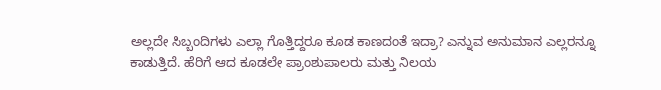ಅಲ್ಲದೇ ಸಿಬ್ಬಂದಿಗಳು ಎಲ್ಲಾ ಗೊತ್ತಿದ್ದರೂ ಕೂಡ ಕಾಣದಂತೆ ಇದ್ರಾ? ಎನ್ನುವ ಅನುಮಾನ ಎಲ್ಲರನ್ನೂ ಕಾಡುತ್ತಿದೆ. ಹೆರಿಗೆ ಆದ ಕೂಡಲೇ ಪ್ರಾಂಶುಪಾಲರು ಮತ್ತು ನಿಲಯ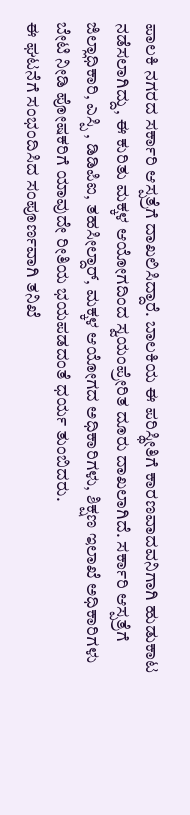ಪಾಲಕಿ ನಗರದ ಸರ್ಕಾರಿ ಆಸ್ಪತ್ರೆಗೆ ದಾಖಲಿಸಿದ್ದಾರೆ. ಬಾಲಕಿಯ ಈ ಪರಿಸ್ಥೀತಿಗೆ ಕಾರಣವಾದವನಿಗಾಗಿ ಹುಡುಕಾಟ ನಡೆಸಲಾಗಿದ್ದು, ಈ ಕುರಿತು ಮಕ್ಕಳ ಆಯೋಗದಿಂದ ಸ್ವಯಂಪ್ರೇರಿತ ದೂರು ದಾಖಲಾಗಿದೆ. ಸರ್ಕಾರಿ ಆಸ್ಪತ್ರೆಗೆ ಜಿಲ್ಲಾಧಿಕಾರಿ, ಎಸ್ಪಿ , ಡಿಡಿಪಿಐ, ತಹಸೀಲ್ದಾರ್, ಮಕ್ಕಳ ಆಯೋಗದ ಅಧಿಕಾರಿಗಳು, ಶಿಕ್ಷಣ ಇಲಾಖೆ ಅಧಿಕಾರಿಗಳು ಬೇಟಿ ನೀಡಿ ಪೋಷಕರಿಗೆ ಯಾವುದೇ ರೀತಿಯ ಭಯಪಡದಂತೆ ಧರ್ಯ ತುಂಬಿದರು.
ಈ ಘಟನೆಗೆ ಸಂಭಂದಿಸಿದ ಸಂಪೂರ್ಣವಾಗಿ ತನಿಖೆ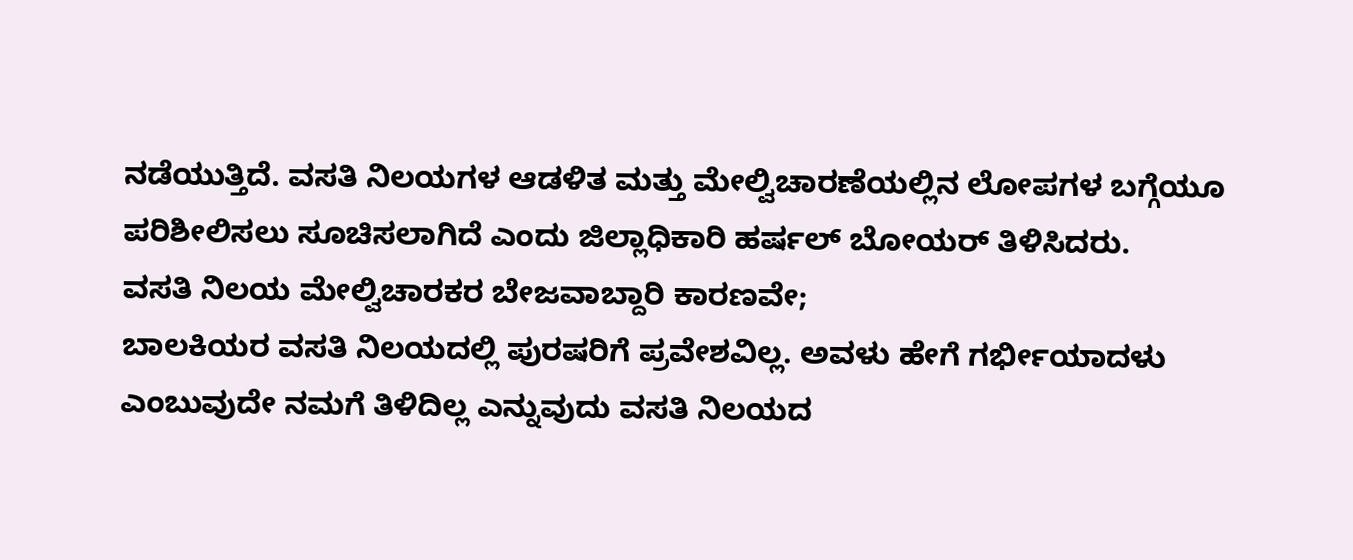ನಡೆಯುತ್ತಿದೆ. ವಸತಿ ನಿಲಯಗಳ ಆಡಳಿತ ಮತ್ತು ಮೇಲ್ವಿಚಾರಣೆಯಲ್ಲಿನ ಲೋಪಗಳ ಬಗ್ಗೆಯೂ ಪರಿಶೀಲಿಸಲು ಸೂಚಿಸಲಾಗಿದೆ ಎಂದು ಜಿಲ್ಲಾಧಿಕಾರಿ ಹರ್ಷಲ್ ಬೋಯರ್ ತಿಳಿಸಿದರು.
ವಸತಿ ನಿಲಯ ಮೇಲ್ವಿಚಾರಕರ ಬೇಜವಾಬ್ದಾರಿ ಕಾರಣವೇ;
ಬಾಲಕಿಯರ ವಸತಿ ನಿಲಯದಲ್ಲಿ ಪುರಷರಿಗೆ ಪ್ರವೇಶವಿಲ್ಲ. ಅವಳು ಹೇಗೆ ಗರ್ಭೀಯಾದಳು ಎಂಬುವುದೇ ನಮಗೆ ತಿಳಿದಿಲ್ಲ ಎನ್ನುವುದು ವಸತಿ ನಿಲಯದ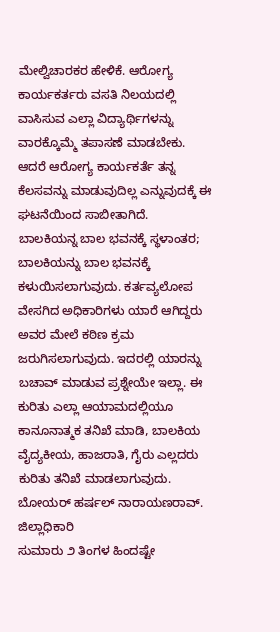ಮೇಲ್ವಿಚಾರಕರ ಹೇಳಿಕೆ. ಆರೋಗ್ಯ ಕಾರ್ಯಕರ್ತರು ವಸತಿ ನಿಲಯದಲ್ಲಿ ವಾಸಿಸುವ ಎಲ್ಲಾ ವಿದ್ಯಾರ್ಥಿಗಳನ್ನು ವಾರಕ್ಕೊಮ್ಮೆ ತಪಾಸಣೆ ಮಾಡಬೇಕು. ಆದರೆ ಆರೋಗ್ಯ ಕಾರ್ಯಕರ್ತೆ ತನ್ನ ಕೆಲಸವನ್ನು ಮಾಡುವುದಿಲ್ಲ ಎನ್ನುವುದಕ್ಕೆ ಈ ಘಟನೆಯಿಂದ ಸಾಬೀತಾಗಿದೆ.
ಬಾಲಕಿಯನ್ನ ಬಾಲ ಭವನಕ್ಕೆ ಸ್ಥಳಾಂತರ;
ಬಾಲಕಿಯನ್ನು ಬಾಲ ಭವನಕ್ಕೆ ಕಳುಯಿಸಲಾಗುವುದು. ಕರ್ತವ್ಯಲೋಪ ವೇಸಗಿದ ಅಧಿಕಾರಿಗಳು ಯಾರೆ ಆಗಿದ್ದರು ಅವರ ಮೇಲೆ ಕಠಿಣ ಕ್ರಮ ಜರುಗಿಸಲಾಗುವುದು. ಇದರಲ್ಲಿ ಯಾರನ್ನು ಬಚಾವ್ ಮಾಡುವ ಪ್ರಶ್ನೇಯೇ ಇಲ್ಲಾ. ಈ ಕುರಿತು ಎಲ್ಲಾ ಆಯಾಮದಲ್ಲಿಯೂ ಕಾನೂನಾತ್ಮಕ ತನಿಖೆ ಮಾಡಿ, ಬಾಲಕಿಯ ವೈದ್ಯಕೀಯ, ಹಾಜರಾತಿ, ಗೈರು ಎಲ್ಲದರು ಕುರಿತು ತನಿಖೆ ಮಾಡಲಾಗುವುದು.
ಬೋಯರ್ ಹರ್ಷಲ್ ನಾರಾಯಣರಾವ್. ಜಿಲ್ಲಾಧಿಕಾರಿ
ಸುಮಾರು ೨ ತಿಂಗಳ ಹಿಂದಷ್ಟೇ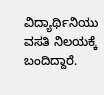ವಿದ್ಯಾರ್ಥಿನಿಯು ವಸತಿ ನಿಲಯಕ್ಕೆ ಬಂದಿದ್ದಾರೆ.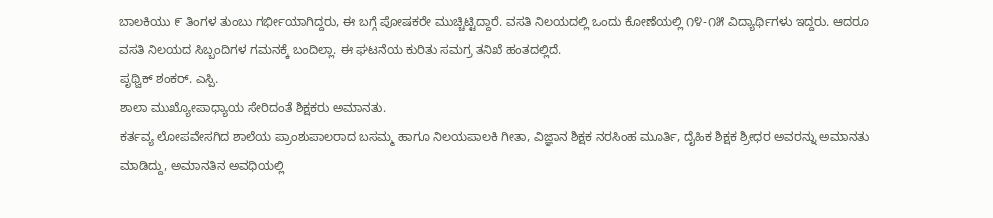ಬಾಲಕಿಯು ೯ ತಿಂಗಳ ತುಂಬು ಗರ್ಭೀಯಾಗಿದ್ದರು, ಈ ಬಗ್ಗೆ ಪೋಷಕರೇ ಮುಚ್ಚಿಟ್ಟಿದ್ದಾರೆ. ವಸತಿ ನಿಲಯದಲ್ಲಿ ಒಂದು ಕೋಣೆಯಲ್ಲಿ ೧೪-೧೫ ವಿದ್ಯಾರ್ಥಿಗಳು ಇದ್ದರು. ಆದರೂ ವಸತಿ ನಿಲಯದ ಸಿಬ್ಬಂದಿಗಳ ಗಮನಕ್ಕೆ ಬಂದಿಲ್ಲಾ. ಈ ಘಟನೆಯ ಕುರಿತು ಸಮಗ್ರ ತನಿಖೆ ಹಂತದಲ್ಲಿದೆ.
ಪೃಥ್ವಿಕ್ ಶಂಕರ್. ಎಸ್ಪಿ.
ಶಾಲಾ ಮುಖ್ಯೋಪಾಧ್ಯಾಯ ಸೇರಿದಂತೆ ಶಿಕ್ಷಕರು ಅಮಾನತು.
ಕರ್ತವ್ಯ ಲೋಪವೇಸಗಿದ ಶಾಲೆಯ ಪ್ರಾಂಶುಪಾಲರಾದ ಬಸಮ್ಮ ಹಾಗೂ ನಿಲಯಪಾಲಕಿ ಗೀತಾ, ವಿಜ್ಞಾನ ಶಿಕ್ಷಕ ನರಸಿಂಹ ಮೂರ್ತಿ, ದೈಹಿಕ ಶಿಕ್ಷಕ ಶ್ರೀಧರ ಅವರನ್ನು ಅಮಾನತು ಮಾಡಿದ್ದು, ಅಮಾನತಿನ ಅವಧಿಯಲ್ಲಿ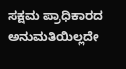ಸಕ್ಷಮ ಪ್ರಾಧಿಕಾರದ ಅನುಮತಿಯಿಲ್ಲದೇ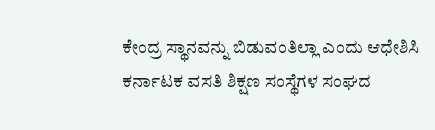ಕೇಂದ್ರ ಸ್ಥಾನವನ್ನು ಬಿಡುವಂತಿಲ್ಲಾ ಎಂದು ಆಧೇಶಿಸಿ ಕರ್ನಾಟಕ ವಸತಿ ಶಿಕ್ಷಣ ಸಂಸ್ಥೆಗಳ ಸಂಘದ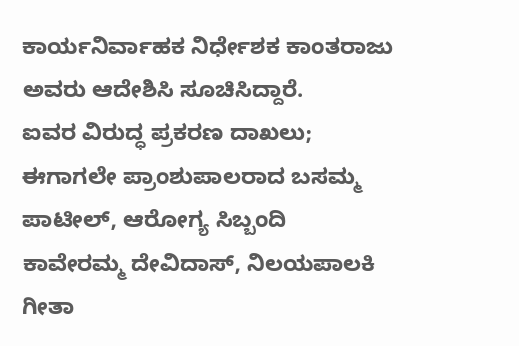ಕಾರ್ಯನಿರ್ವಾಹಕ ನಿರ್ಧೇಶಕ ಕಾಂತರಾಜು ಅವರು ಆದೇಶಿಸಿ ಸೂಚಿಸಿದ್ದಾರೆ.
ಐವರ ವಿರುದ್ಧ ಪ್ರಕರಣ ದಾಖಲು;
ಈಗಾಗಲೇ ಪ್ರಾಂಶುಪಾಲರಾದ ಬಸಮ್ಮ ಪಾಟೀಲ್, ಆರೋಗ್ಯ ಸಿಬ್ಬಂದಿ ಕಾವೇರಮ್ಮ ದೇವಿದಾಸ್, ನಿಲಯಪಾಲಕಿ ಗೀತಾ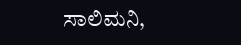ಸಾಲಿಮನಿ,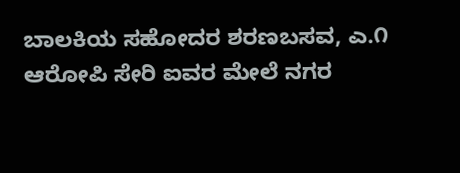ಬಾಲಕಿಯ ಸಹೋದರ ಶರಣಬಸವ, ಎ.೧ ಆರೋಪಿ ಸೇರಿ ಐವರ ಮೇಲೆ ನಗರ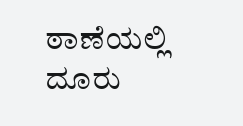ಠಾಣೆಯಲ್ಲಿ ದೂರು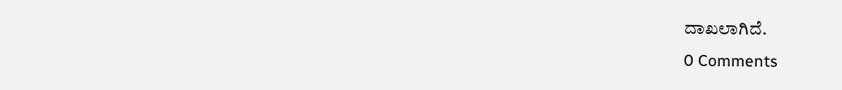ದಾಖಲಾಗಿದೆ.
0 Comments